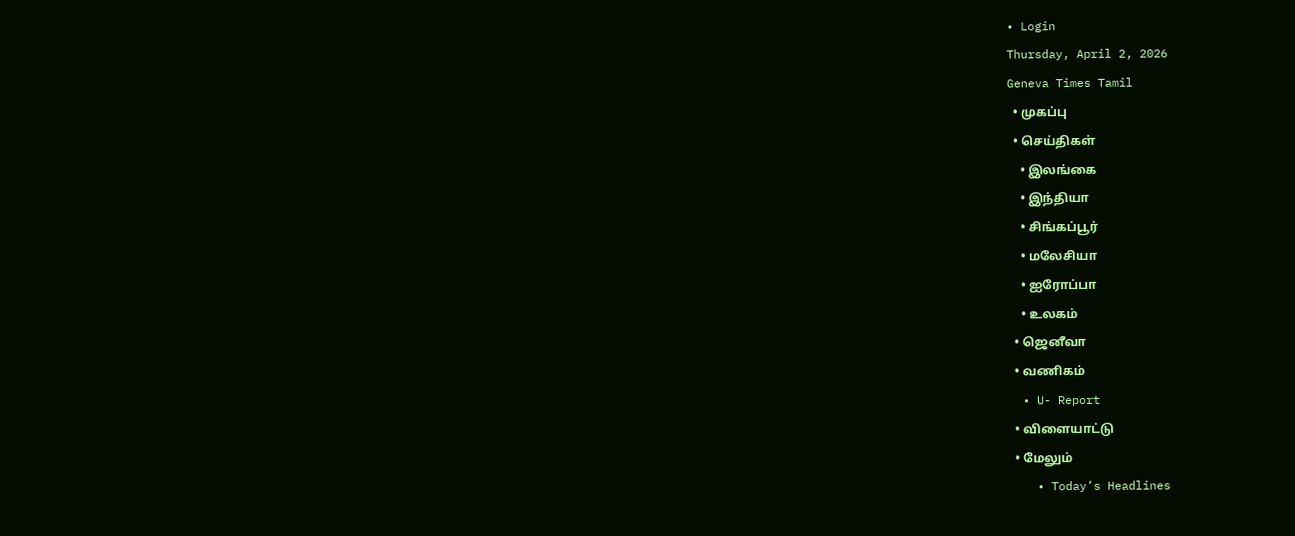• Login
Thursday, April 2, 2026
Geneva Times Tamil
  • முகப்பு
  • செய்திகள்
    • இலங்கை
    • இந்தியா
    • சிங்கப்பூர்
    • மலேசியா
    • ஐரோப்பா
    • உலகம்
  • ஜெனீவா
  • வணிகம்
  • U- Report
  • விளையாட்டு
  • மேலும்
    • Today’s Headlines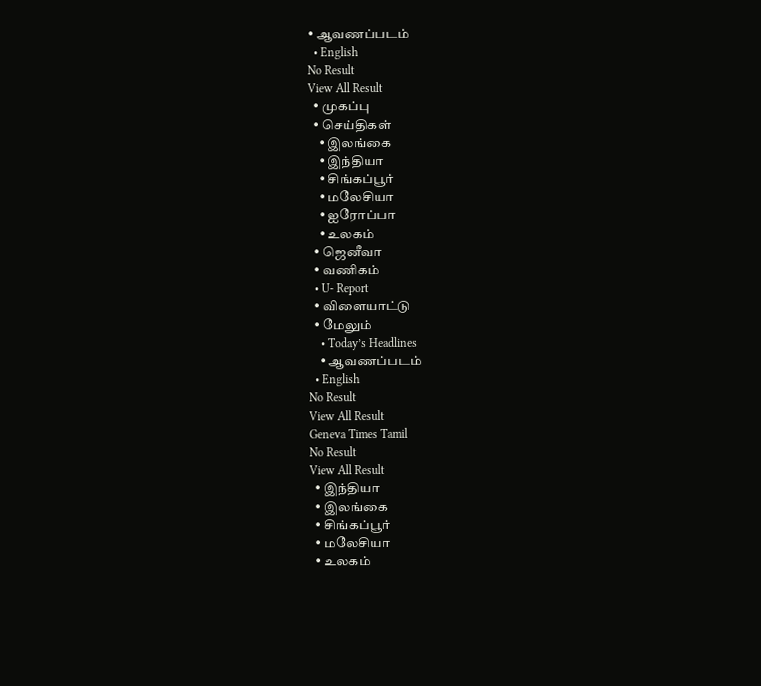• ஆவணப்படம்
  • English
No Result
View All Result
  • முகப்பு
  • செய்திகள்
    • இலங்கை
    • இந்தியா
    • சிங்கப்பூர்
    • மலேசியா
    • ஐரோப்பா
    • உலகம்
  • ஜெனீவா
  • வணிகம்
  • U- Report
  • விளையாட்டு
  • மேலும்
    • Today’s Headlines
    • ஆவணப்படம்
  • English
No Result
View All Result
Geneva Times Tamil
No Result
View All Result
  • இந்தியா
  • இலங்கை
  • சிங்கப்பூர்
  • மலேசியா
  • உலகம்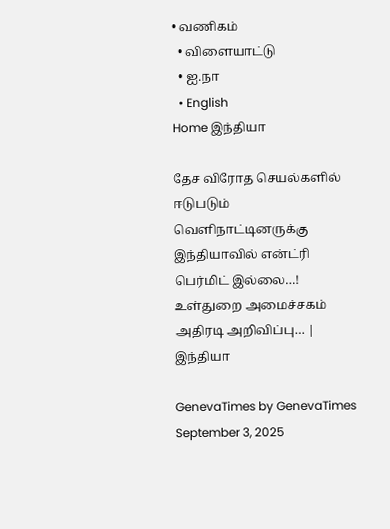• வணிகம்
  • விளையாட்டு
  • ஐ.நா
  • English
Home இந்தியா

தேச விரோத செயல்களில் ஈடுபடும் வெளிநாட்டினருக்கு இந்தியாவில் என்ட்ரி பெர்மிட் இல்லை…! உள்துறை அமைச்சகம் அதிரடி அறிவிப்பு… | இந்தியா

GenevaTimes by GenevaTimes
September 3, 2025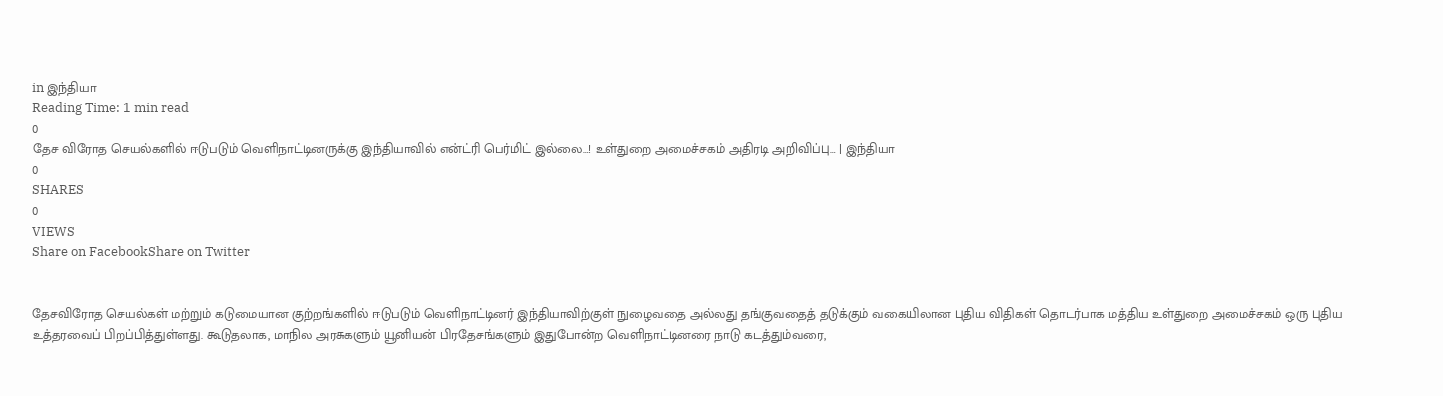in இந்தியா
Reading Time: 1 min read
0
தேச விரோத செயல்களில் ஈடுபடும் வெளிநாட்டினருக்கு இந்தியாவில் என்ட்ரி பெர்மிட் இல்லை…! உள்துறை அமைச்சகம் அதிரடி அறிவிப்பு… | இந்தியா
0
SHARES
0
VIEWS
Share on FacebookShare on Twitter


தேசவிரோத செயல்கள் மற்றும் கடுமையான குற்றங்களில் ஈடுபடும் வெளிநாட்டினர் இந்தியாவிற்குள் நுழைவதை அல்லது தங்குவதைத் தடுக்கும் வகையிலான புதிய விதிகள் தொடர்பாக மத்திய உள்துறை அமைச்சகம் ஒரு புதிய உத்தரவைப் பிறப்பித்துள்ளது. கூடுதலாக, மாநில அரசுகளும் யூனியன் பிரதேசங்களும் இதுபோன்ற வெளிநாட்டினரை நாடு கடத்தும்வரை,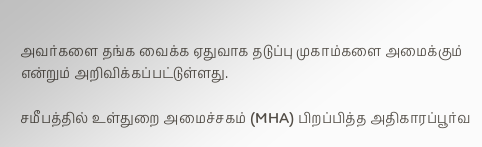அவர்களை தங்க வைக்க ஏதுவாக தடுப்பு முகாம்களை அமைக்கும் என்றும் அறிவிக்கப்பட்டுள்ளது.

சமீபத்தில் உள்துறை அமைச்சகம் (MHA) பிறப்பித்த அதிகாரப்பூர்வ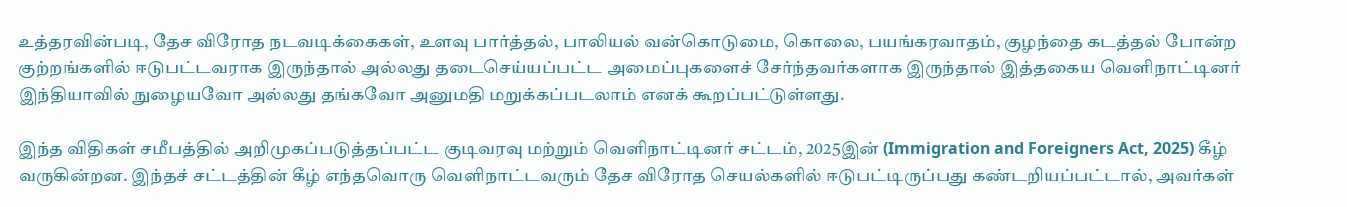உத்தரவின்படி, தேச விரோத நடவடிக்கைகள், உளவு பார்த்தல், பாலியல் வன்கொடுமை, கொலை, பயங்கரவாதம், குழந்தை கடத்தல் போன்ற குற்றங்களில் ஈடுபட்டவராக இருந்தால் அல்லது தடைசெய்யப்பட்ட அமைப்புகளைச் சேர்ந்தவர்களாக இருந்தால் இத்தகைய வெளிநாட்டினர் இந்தியாவில் நுழையவோ அல்லது தங்கவோ அனுமதி மறுக்கப்படலாம் எனக் கூறப்பட்டுள்ளது.

இந்த விதிகள் சமீபத்தில் அறிமுகப்படுத்தப்பட்ட குடிவரவு மற்றும் வெளிநாட்டினர் சட்டம், 2025இன் (Immigration and Foreigners Act, 2025) கீழ் வருகின்றன. இந்தச் சட்டத்தின் கீழ் எந்தவொரு வெளிநாட்டவரும் தேச விரோத செயல்களில் ஈடுபட்டிருப்பது கண்டறியப்பட்டால், அவர்கள்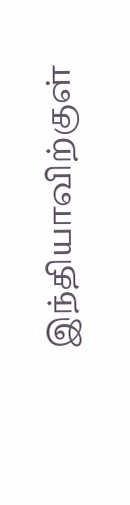இந்தியாவிற்குள்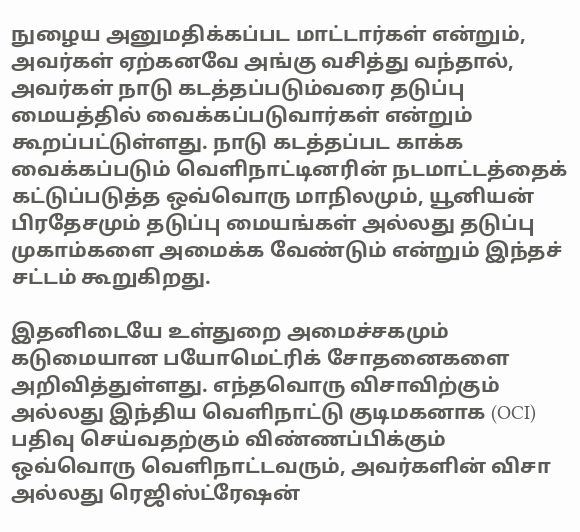நுழைய அனுமதிக்கப்பட மாட்டார்கள் என்றும், அவர்கள் ஏற்கனவே அங்கு வசித்து வந்தால், அவர்கள் நாடு கடத்தப்படும்வரை தடுப்பு மையத்தில் வைக்கப்படுவார்கள் என்றும் கூறப்பட்டுள்ளது. நாடு கடத்தப்பட காக்க வைக்கப்படும் வெளிநாட்டினரின் நடமாட்டத்தைக் கட்டுப்படுத்த ஒவ்வொரு மாநிலமும், யூனியன் பிரதேசமும் தடுப்பு மையங்கள் அல்லது தடுப்பு முகாம்களை அமைக்க வேண்டும் என்றும் இந்தச் சட்டம் கூறுகிறது.

இதனிடையே உள்துறை அமைச்சகமும் கடுமையான பயோமெட்ரிக் சோதனைகளை அறிவித்துள்ளது. எந்தவொரு விசாவிற்கும் அல்லது இந்திய வெளிநாட்டு குடிமகனாக (OCI) பதிவு செய்வதற்கும் விண்ணப்பிக்கும் ஒவ்வொரு வெளிநாட்டவரும், அவர்களின் விசா அல்லது ரெஜிஸ்ட்ரேஷன்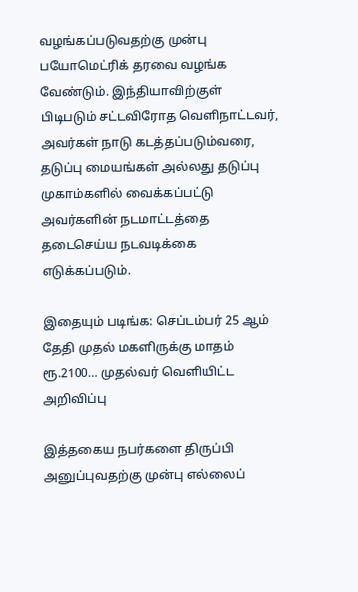வழங்கப்படுவதற்கு முன்பு பயோமெட்ரிக் தரவை வழங்க வேண்டும். இந்தியாவிற்குள் பிடிபடும் சட்டவிரோத வெளிநாட்டவர், அவர்கள் நாடு கடத்தப்படும்வரை, தடுப்பு மையங்கள் அல்லது தடுப்பு முகாம்களில் வைக்கப்பட்டு அவர்களின் நடமாட்டத்தை தடைசெய்ய நடவடிக்கை எடுக்கப்படும்.

இதையும் படிங்க: செப்டம்பர் 25 ஆம் தேதி முதல் மகளிருக்கு மாதம் ரூ.2100… முதல்வர் வெளியிட்ட அறிவிப்பு

இத்தகைய நபர்களை திருப்பி அனுப்புவதற்கு முன்பு எல்லைப்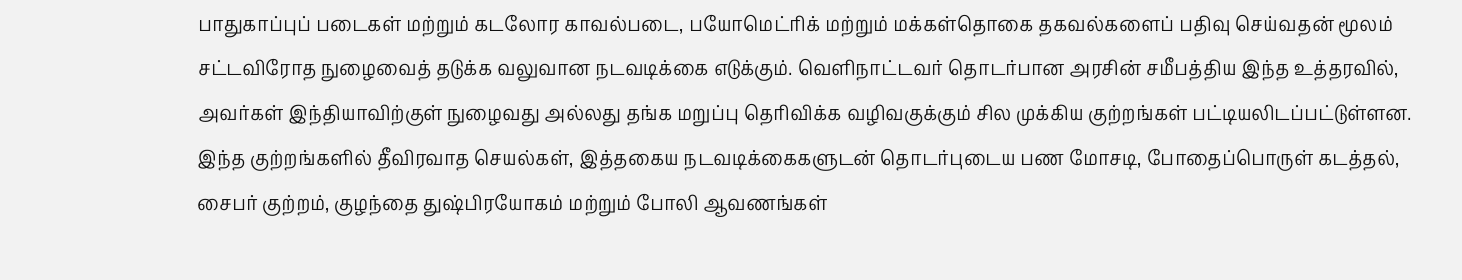பாதுகாப்புப் படைகள் மற்றும் கடலோர காவல்படை, பயோமெட்ரிக் மற்றும் மக்கள்தொகை தகவல்களைப் பதிவு செய்வதன் மூலம் சட்டவிரோத நுழைவைத் தடுக்க வலுவான நடவடிக்கை எடுக்கும். வெளிநாட்டவர் தொடர்பான அரசின் சமீபத்திய இந்த உத்தரவில், அவர்கள் இந்தியாவிற்குள் நுழைவது அல்லது தங்க மறுப்பு தெரிவிக்க வழிவகுக்கும் சில முக்கிய குற்றங்கள் பட்டியலிடப்பட்டுள்ளன. இந்த குற்றங்களில் தீவிரவாத செயல்கள், இத்தகைய நடவடிக்கைகளுடன் தொடர்புடைய பண மோசடி, போதைப்பொருள் கடத்தல், சைபர் குற்றம், குழந்தை துஷ்பிரயோகம் மற்றும் போலி ஆவணங்கள்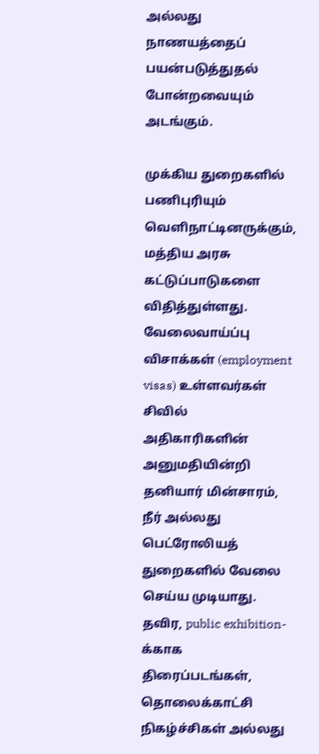அல்லது நாணயத்தைப் பயன்படுத்துதல் போன்றவையும் அடங்கும்.

முக்கிய துறைகளில் பணிபுரியும் வெளிநாட்டினருக்கும், மத்திய அரசு கட்டுப்பாடுகளை விதித்துள்ளது. வேலைவாய்ப்பு விசாக்கள் (employment visas) உள்ளவர்கள் சிவில் அதிகாரிகளின் அனுமதியின்றி தனியார் மின்சாரம், நீர் அல்லது பெட்ரோலியத் துறைகளில் வேலை செய்ய முடியாது. தவிர, public exhibition-க்காக திரைப்படங்கள், தொலைக்காட்சி நிகழ்ச்சிகள் அல்லது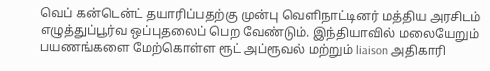வெப் கன்டென்ட் தயாரிப்பதற்கு முன்பு வெளிநாட்டினர் மத்திய அரசிடம் எழுத்துப்பூர்வ ஒப்புதலைப் பெற வேண்டும். இந்தியாவில் மலையேறும் பயணங்களை மேற்கொள்ள ரூட் அப்ரூவல் மற்றும் liaison அதிகாரி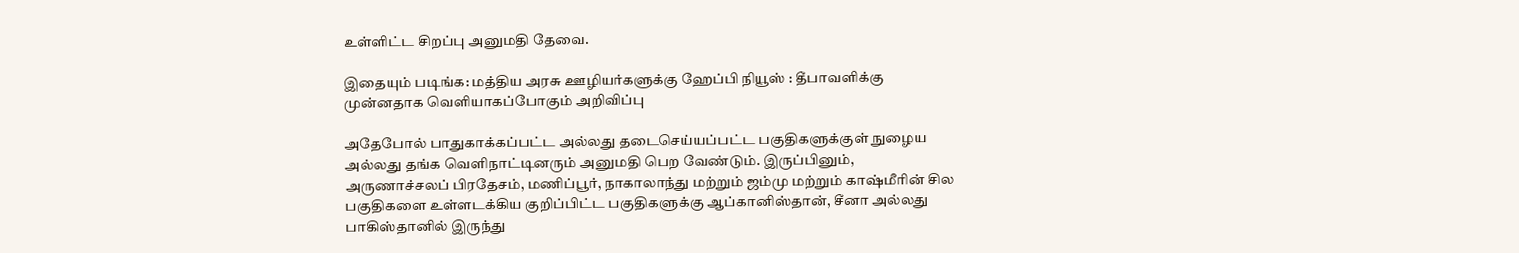உள்ளிட்ட சிறப்பு அனுமதி தேவை.

இதையும் படிங்க: மத்திய அரசு ஊழியர்களுக்கு ஹேப்பி நியூஸ் : தீபாவளிக்கு முன்னதாக வெளியாகப்போகும் அறிவிப்பு

அதேபோல் பாதுகாக்கப்பட்ட அல்லது தடைசெய்யப்பட்ட பகுதிகளுக்குள் நுழைய அல்லது தங்க வெளிநாட்டினரும் அனுமதி பெற வேண்டும். இருப்பினும், அருணாச்சலப் பிரதேசம், மணிப்பூர், நாகாலாந்து மற்றும் ஜம்மு மற்றும் காஷ்மீரின் சில பகுதிகளை உள்ளடக்கிய குறிப்பிட்ட பகுதிகளுக்கு ஆப்கானிஸ்தான், சீனா அல்லது பாகிஸ்தானில் இருந்து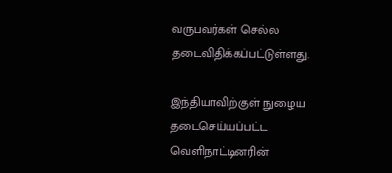வருபவர்கள் செல்ல தடைவிதிக்கப்பட்டுள்ளது.

இந்தியாவிற்குள் நுழைய தடைசெய்யப்பட்ட வெளிநாட்டினரின்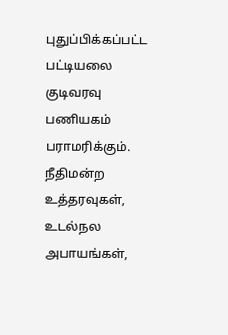புதுப்பிக்கப்பட்ட பட்டியலை குடிவரவு பணியகம் பராமரிக்கும். நீதிமன்ற உத்தரவுகள், உடல்நல அபாயங்கள்,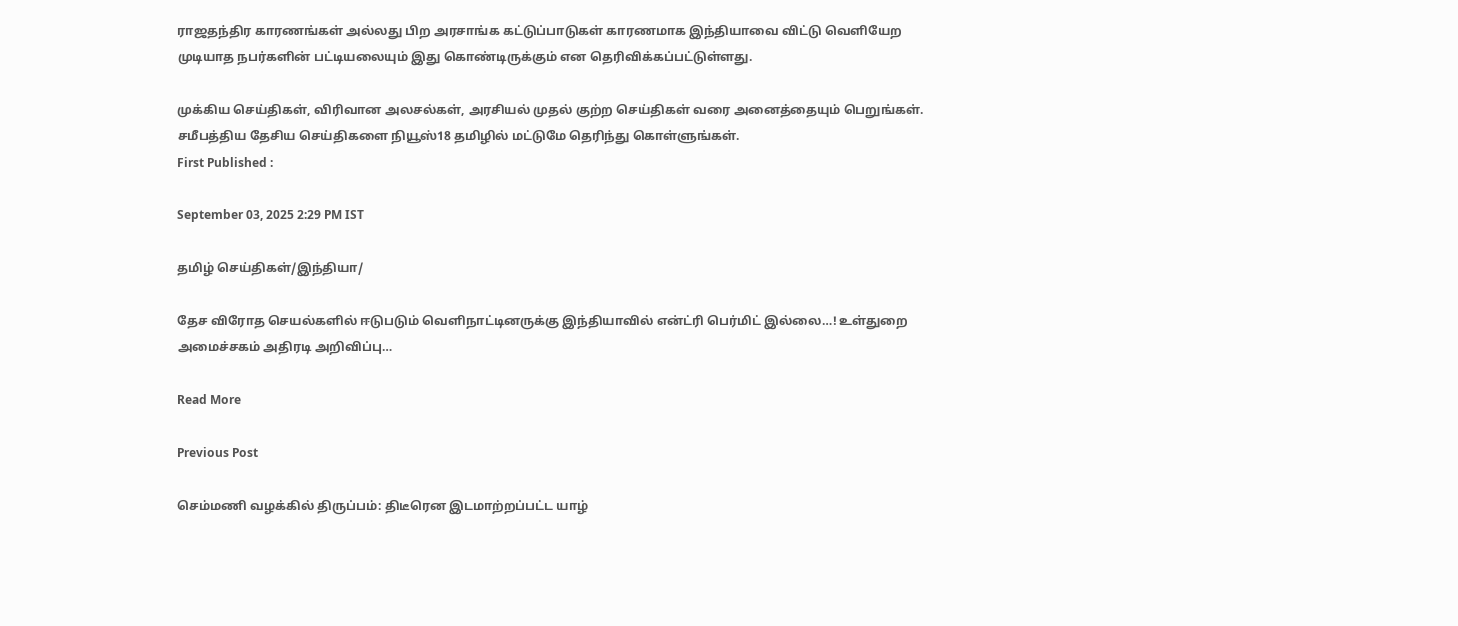ராஜதந்திர காரணங்கள் அல்லது பிற அரசாங்க கட்டுப்பாடுகள் காரணமாக இந்தியாவை விட்டு வெளியேற முடியாத நபர்களின் பட்டியலையும் இது கொண்டிருக்கும் என தெரிவிக்கப்பட்டுள்ளது.

முக்கிய செய்திகள், விரிவான அலசல்கள், அரசியல் முதல் குற்ற செய்திகள் வரை அனைத்தையும் பெறுங்கள். சமீபத்திய தேசிய செய்திகளை நியூஸ்18 தமிழில் மட்டுமே தெரிந்து கொள்ளுங்கள்.
First Published :

September 03, 2025 2:29 PM IST

தமிழ் செய்திகள்/இந்தியா/

தேச விரோத செயல்களில் ஈடுபடும் வெளிநாட்டினருக்கு இந்தியாவில் என்ட்ரி பெர்மிட் இல்லை…! உள்துறை அமைச்சகம் அதிரடி அறிவிப்பு…

Read More

Previous Post

செம்மணி வழக்கில் திருப்பம்: திடீரென இடமாற்றப்பட்ட யாழ்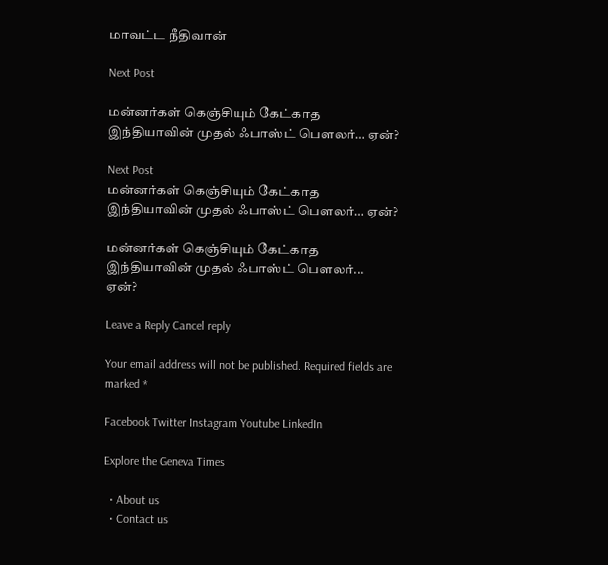மாவட்ட நீதிவான்

Next Post

மன்னர்கள் கெஞ்சியும் கேட்காத இந்தியாவின் முதல் ஃபாஸ்ட் பௌலர்… ஏன்?

Next Post
மன்னர்கள் கெஞ்சியும் கேட்காத இந்தியாவின் முதல் ஃபாஸ்ட் பௌலர்… ஏன்?

மன்னர்கள் கெஞ்சியும் கேட்காத இந்தியாவின் முதல் ஃபாஸ்ட் பௌலர்... ஏன்?

Leave a Reply Cancel reply

Your email address will not be published. Required fields are marked *

Facebook Twitter Instagram Youtube LinkedIn

Explore the Geneva Times

  • About us
  • Contact us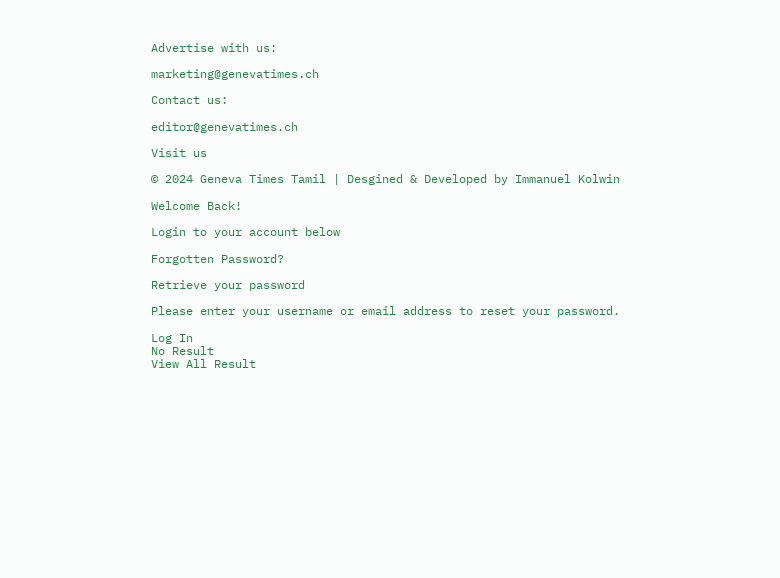Advertise with us:

marketing@genevatimes.ch

Contact us:

editor@genevatimes.ch

Visit us

© 2024 Geneva Times Tamil | Desgined & Developed by Immanuel Kolwin

Welcome Back!

Login to your account below

Forgotten Password?

Retrieve your password

Please enter your username or email address to reset your password.

Log In
No Result
View All Result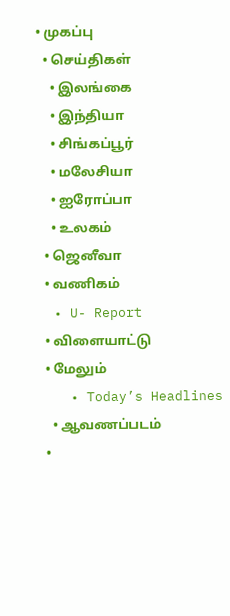• முகப்பு
  • செய்திகள்
    • இலங்கை
    • இந்தியா
    • சிங்கப்பூர்
    • மலேசியா
    • ஐரோப்பா
    • உலகம்
  • ஜெனீவா
  • வணிகம்
  • U- Report
  • விளையாட்டு
  • மேலும்
    • Today’s Headlines
    • ஆவணப்படம்
  •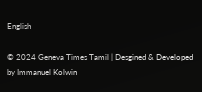English

© 2024 Geneva Times Tamil | Desgined & Developed by Immanuel Kolwin